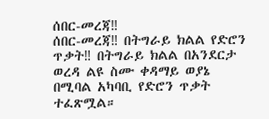ሰበር-መረጃ‼
ሰበር-መረጃ‼ በትግራይ ክልል የድሮን ጥቃት‼ በትግራይ ክልል በአንደርታ ወረዳ ልዩ ስሙ ቀዳማይ ወያኔ በሚባል አካባቢ የድሮን ጥቃት ተፈጽሟል።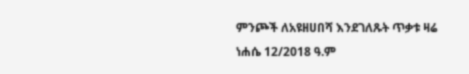ምንጮች ለአዩዘሀበሻ እንደገለጹት ጥቃቱ ዛሬ ነሐሴ 12/2018 ዓ.ም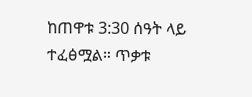ከጠዋቱ 3:30 ሰዓት ላይ ተፈፅሟል። ጥቃቱ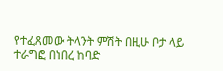የተፈጸመው ትላንት ምሽት በዚሁ ቦታ ላይ ተራግፎ በነበረ ከባድ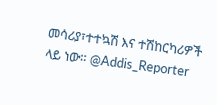መሳሪያ፣ተተኳሽ እና ተሽከርካሪዎች ላይ ነው። @Addis_Reporter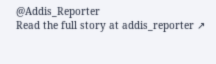@Addis_Reporter
Read the full story at addis_reporter ↗